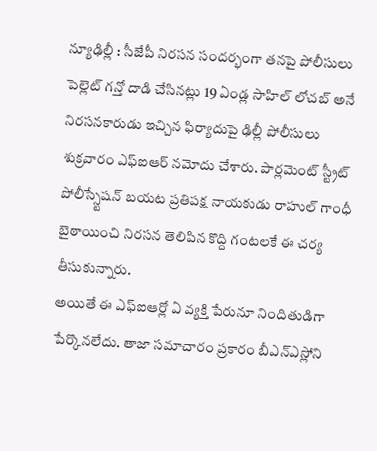న్యూఢిల్లీ : సీజేపీ నిరసన సందర్భంగా తనపై పోలీసులు పెల్లెట్ గన్తో దాడి చేసినట్లు 19 ఏండ్ల సాహిల్ లోచబ్ అనే నిరసనకారుడు ఇచ్చిన ఫిర్యాదుపై ఢిల్లీ పోలీసులు శుక్రవారం ఎఫ్ఐఆర్ నమోదు చేశారు. పార్లమెంట్ స్ట్రీట్ పోలీస్స్టేషన్ బయట ప్రతిపక్ష నాయకుడు రాహుల్ గాంధీ బైఠాయించి నిరసన తెలిపిన కొద్ది గంటలకే ఈ చర్య తీసుకున్నారు.
అయితే ఈ ఎఫ్ఐఆర్లో ఏ వ్యక్తి పేరునూ నిందితుడిగా పేర్కొనలేదు. తాజా సమాచారం ప్రకారం బీఎన్ఎస్లోని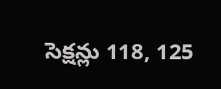సెక్షన్లు 118, 125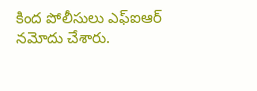కింద పోలీసులు ఎఫ్ఐఆర్ నమోదు చేశారు.